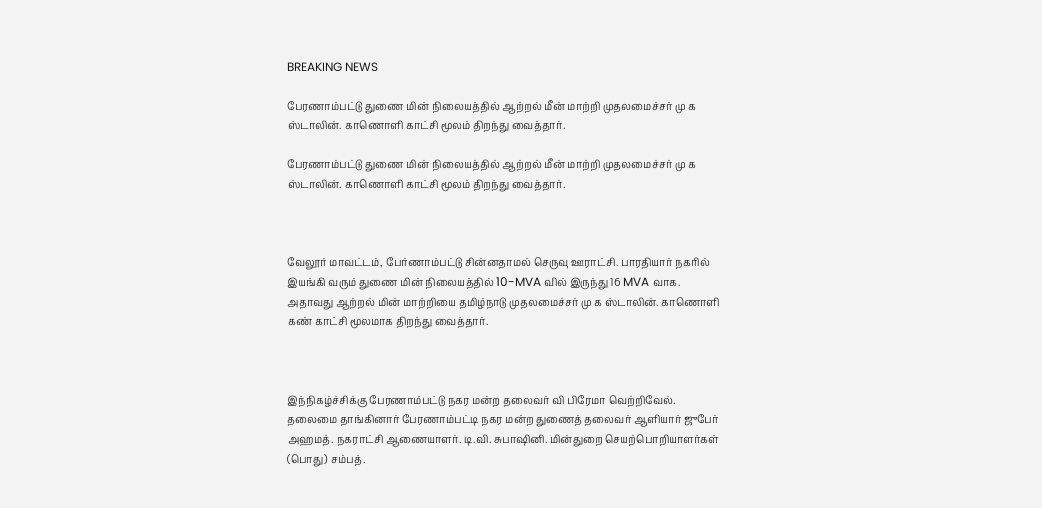BREAKING NEWS

பேரணாம்பட்டு துணை மின் நிலையத்தில் ஆற்றல் மீன் மாற்றி முதலமைச்சர் மு க ஸ்டாலின். காணொளி காட்சி மூலம் திறந்து வைத்தார்.

பேரணாம்பட்டு துணை மின் நிலையத்தில் ஆற்றல் மீன் மாற்றி முதலமைச்சர் மு க ஸ்டாலின். காணொளி காட்சி மூலம் திறந்து வைத்தார்.



வேலூர் மாவட்டம், பேர்ணாம்பட்டு சின்னதாமல் செருவு ஊராட்சி. பாரதியார் நகரில் இயங்கி வரும் துணை மின் நிலையத்தில் 10-MVA வில் இருந்து 16 MVA வாக. அதாவது ஆற்றல் மின் மாற்றியை தமிழ்நாடு முதலமைச்சர் மு க ஸ்டாலின். காணொளி கண் காட்சி மூலமாக திறந்து வைத்தார்.



இந்நிகழ்ச்சிக்கு பேரணாம்பட்டு நகர மன்ற தலைவர் வி பிரேமா வெற்றிவேல். தலைமை தாங்கினார் பேரணாம்பட்டி நகர மன்ற துணைத் தலைவர் ஆளியார் ஜுபேர் அஹமத். நகராட்சி ஆணையாளர். டி.வி. சுபாஷினி. மின்துறை செயற்பொறியாளர்கள் (பொது) சம்பத்.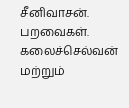சீனிவாசன். பறவைகள். கலைச்செல்வன் மற்றும்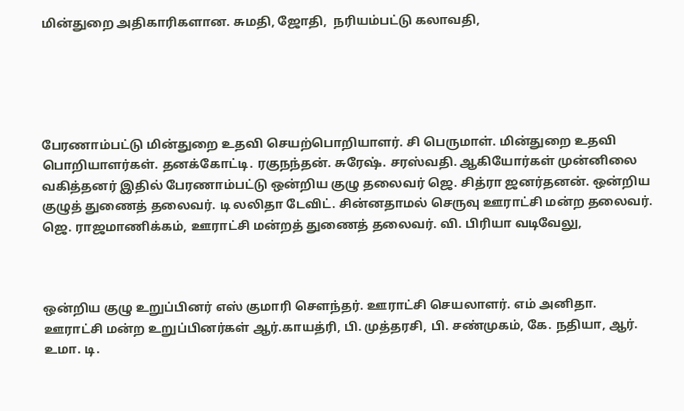மின்துறை அதிகாரிகளான. சுமதி, ஜோதி,  நரியம்பட்டு கலாவதி,





பேரணாம்பட்டு மின்துறை உதவி செயற்பொறியாளர். சி பெருமாள். மின்துறை உதவி பொறியாளர்கள். தனக்கோட்டி. ரகுநந்தன். சுரேஷ். சரஸ்வதி. ஆகியோர்கள் முன்னிலை வகித்தனர் இதில் பேரணாம்பட்டு ஒன்றிய குழு தலைவர் ஜெ. சித்ரா ஜனர்தனன். ஒன்றிய குழுத் துணைத் தலைவர். டி லலிதா டேவிட். சின்னதாமல் செருவு ஊராட்சி மன்ற தலைவர். ஜெ. ராஜமாணிக்கம், ஊராட்சி மன்றத் துணைத் தலைவர். வி. பிரியா வடிவேலு,



ஒன்றிய குழு உறுப்பினர் எஸ் குமாரி சௌந்தர். ஊராட்சி செயலாளர். எம் அனிதா. ஊராட்சி மன்ற உறுப்பினர்கள் ஆர்.காயத்ரி, பி. முத்தரசி, பி. சண்முகம், கே. நதியா, ஆர். உமா. டி.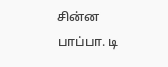சின்ன பாப்பா. டி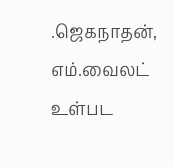.ஜெகநாதன், எம்.வைலட் உள்பட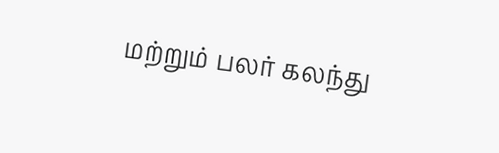மற்றும் பலர் கலந்து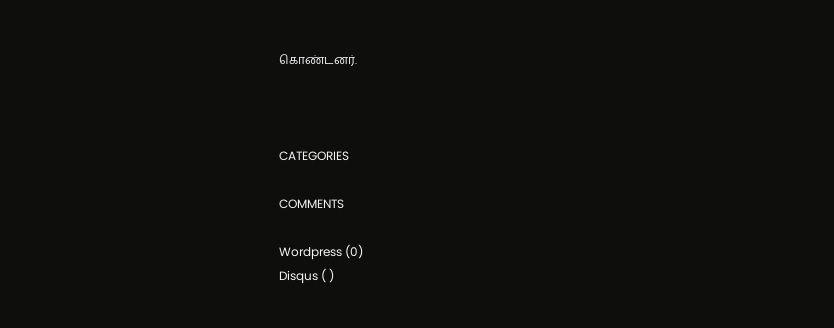கொண்டனர்.



CATEGORIES

COMMENTS

Wordpress (0)
Disqus ( )